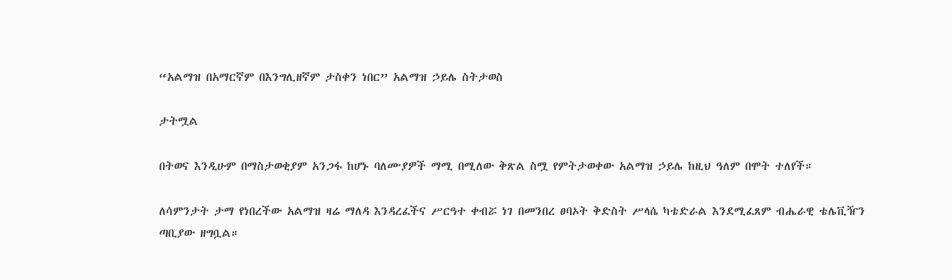“አልማዝ በአማርኛም በእንግሊዘኛም ታስቀን ነበር” አልማዝ ኃይሌ ስትታወስ

ታትሟል

በትወና እንዲሁም በማስታወቂያም አንጋፋ ከሆኑ ባለሙያዎች ማሚ በሚለው ቅጽል ስሟ የምትታወቀው አልማዝ ኃይሌ ከዚህ ዓለም በሞት ተለየች።

ለሳምንታት ታማ የነበረችው አልማዝ ዛሬ ማለዳ እንዳረፈችና ሥርዓተ ቀብሯ ነገ በመንበረ ፀባኦት ቅድስት ሥላሴ ካቴድራል እንደሚፈጸም ብሔራዊ ቴሌቪዥን ጣቢያው ዘግቧል።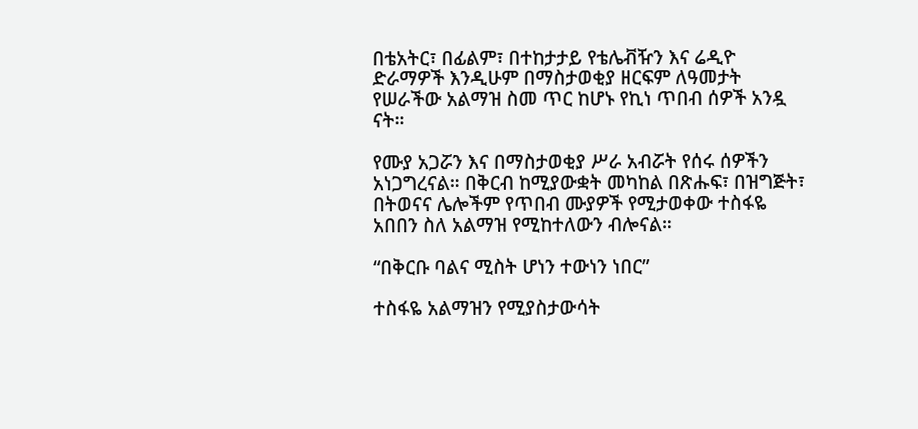በቴአትር፣ በፊልም፣ በተከታታይ የቴሌቭዥን እና ሬዲዮ ድራማዎች እንዲሁም በማስታወቂያ ዘርፍም ለዓመታት የሠራችው አልማዝ ስመ ጥር ከሆኑ የኪነ ጥበብ ሰዎች አንዷ ናት።

የሙያ አጋሯን እና በማስታወቂያ ሥራ አብሯት የሰሩ ሰዎችን አነጋግረናል። በቅርብ ከሚያውቋት መካከል በጽሑፍ፣ በዝግጅት፣ በትወናና ሌሎችም የጥበብ ሙያዎች የሚታወቀው ተስፋዬ አበበን ስለ አልማዝ የሚከተለውን ብሎናል።

“በቅርቡ ባልና ሚስት ሆነን ተውነን ነበር”

ተስፋዬ አልማዝን የሚያስታውሳት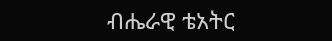ብሔራዊ ቴአትር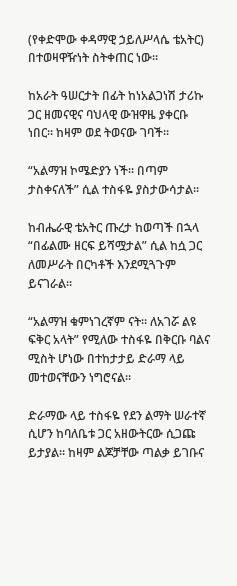(የቀድሞው ቀዳማዊ ኃይለሥላሴ ቴአትር) በተወዛዋዥነት ስትቀጠር ነው።

ከአራት ዓሠርታት በፊት ከነአልጋነሽ ታሪኩ ጋር ዘመናዊና ባህላዊ ውዝዋዜ ያቀርቡ ነበር። ከዛም ወደ ትወናው ገባች።

“አልማዝ ኮሜድያን ነች። በጣም ታስቀናለች” ሲል ተስፋዬ ያስታውሳታል።

ከብሔራዊ ቴአትር ጡረታ ከወጣች በኋላ “በፊልሙ ዘርፍ ይሻሟታል” ሲል ከሷ ጋር ለመሥራት በርካቶች እንደሚጓጉም ይናገራል።

“አልማዝ ቁምነገረኛም ናት። ለአገሯ ልዩ ፍቅር አላት” የሚለው ተስፋዬ በቅርቡ ባልና ሚስት ሆነው በተከታታይ ድራማ ላይ መተወናቸውን ነግሮናል።

ድራማው ላይ ተስፋዬ የደን ልማት ሠራተኛ ሲሆን ከባለቤቱ ጋር አዘውትርው ሲጋጩ ይታያል። ከዛም ልጆቻቸው ጣልቃ ይገቡና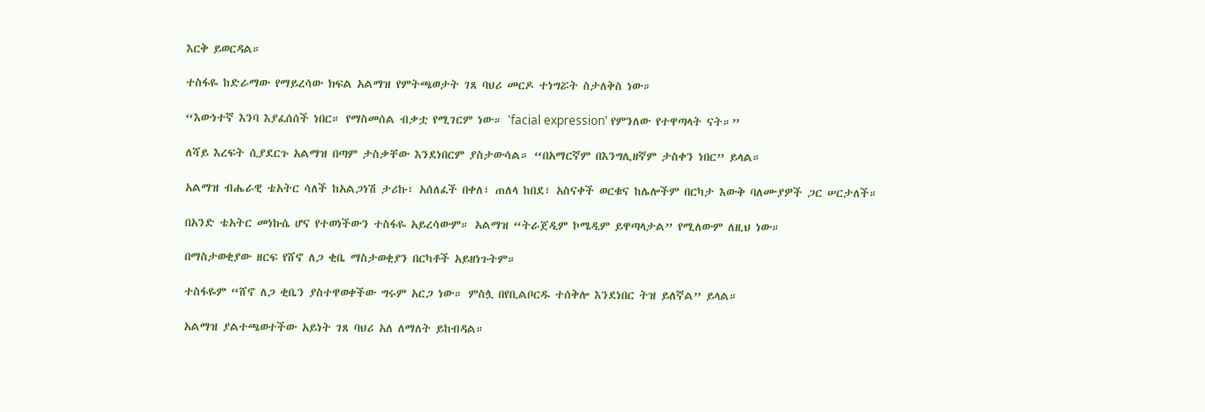እርቅ ይወርዳል።

ተስፋዬ ከድራማው የማይረሳው ክፍል አልማዝ የምትጫወታት ገጸ ባህሪ መርዶ ተነግሯት ስታለቅስ ነው።

“እውነተኛ እንባ እያፈሰሰች ነበር። የማስመሰል ብቃቷ የሚገርም ነው። 'facial expression' የምንለው የተዋጣላት ናት።”

ለሻይ እረፍት ሲያደርጉ አልማዝ በጣም ታስቃቸው እንደነበርም ያስታውሳል። “በአማርኛም በእንግሊዘኛም ታስቀን ነበር” ይላል።

አልማዝ ብሔራዊ ቴአትር ሳለች ከአልጋነሽ ታሪኩ፣ አሰለፈች በቀለ፣ ጠለላ ከበደ፣ አስናቀች ወርቁና ከሌሎችም በርካታ እውቅ ባለሙያዎች ጋር ሠርታለች።

በአንድ ቴአትር መነኩሴ ሆና የተወነችውን ተስፋዬ አይረሳውም። አልማዝ “ትራጀዲም ኮሜዲም ይዋጣላታል” የሚለውም ለዚህ ነው።

በማስታወቂያው ዘርፍ የሸኖ ለጋ ቂቤ ማስታወቂያን በርካቶች አይዘነጉትም።

ተስፋዬም “ሸኖ ለጋ ቂቤን ያስተዋወቀችው ግሩም አርጋ ነው። ምስሏ በየቢልቦርዱ ተሰቅሎ እንደነበር ትዝ ይለኛል” ይላል።

አልማዝ ያልተጫወተችው አይነት ገጸ ባህሪ አለ ለማለት ይከብዳል።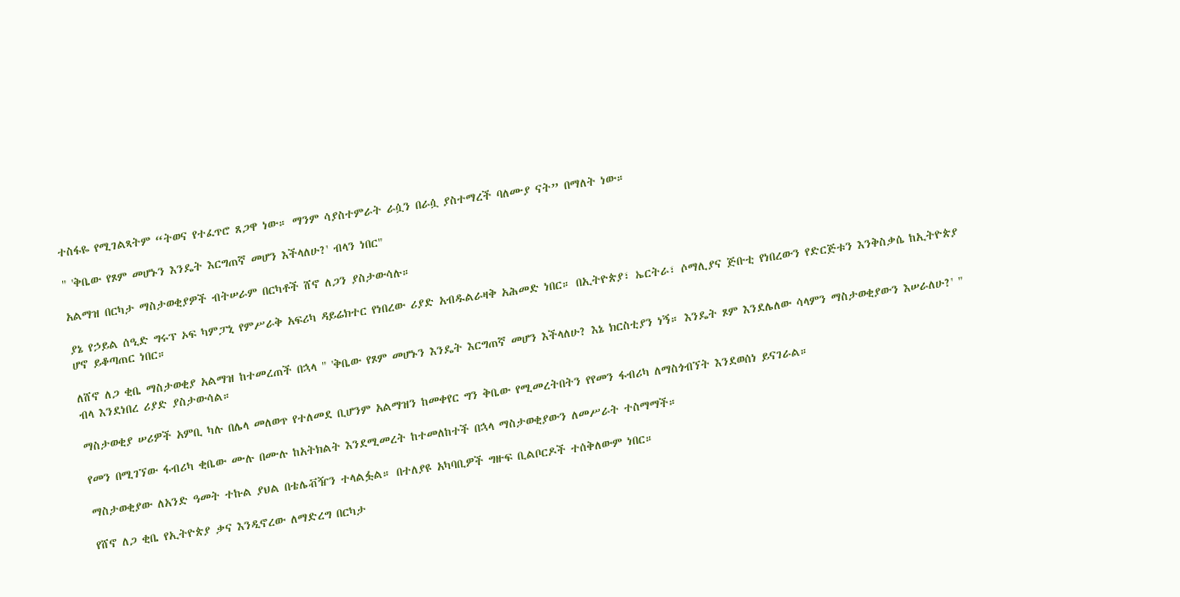ተስፋዬ የሚገልጻትም “ትወና የተፈጥሮ ጸጋዋ ነው። ማንም ሳያስተምራት ራሷን በራሷ ያስተማረች ባለሙያ ናት” በማለት ነው።

" 'ቅቤው የጾም መሆኑን እንዴት እርግጠኛ መሆን እችላለሁ?' ብላን ነበር"

አልማዝ በርካታ ማስታወቂያዎች ብትሠራም በርካቶች ሸኖ ለጋን ያስታውሳሉ።

ያኔ የኃይል ሰዒድ ግሩፕ ኦፍ ካምፓኒ የምሥራቅ አፍሪካ ዳይሬክተር የነበረው ሪያድ አብዱልራዛቅ አሕመድ ነበር። በኢትዮጵያ፣ ኤርትራ፣ ሶማሊያና ጅቡቲ የነበረውን የድርጅቱን እንቅስቃሴ ከኢትዮጵያ ሆኖ ይቆጣጠር ነበር።

ለሸኖ ለጋ ቂቤ ማስታወቂያ አልማዝ ከተመረጠች በኋላ " 'ቅቤው የጾም መሆኑን እንዴት እርግጠኛ መሆን እችላለሁ? እኔ ክርስቲያን ነኝ። እንዴት ጾም እንደሌለው ሳላምን ማስታወቂያውን እሠራለሁ?' " ብላ እንደነበረ ሪያድ ያስታውሳል።

ማስታወቂያ ሠሪዎች አምቢ ካሉ በሌላ መለወጥ የተለመደ ቢሆንም አልማዝን ከመቀየር ግን ቅቤው የሚመረትበትን የየመን ፋብሪካ ለማስጎብኘት እንደወሰነ ይናገራል።

የመን በሚገኘው ፋብሪካ ቂቤው ሙሉ በሙሉ ከአትክልት እንደሚመረት ከተመለከተች በኋላ ማስታወቂያውን ለመሥራት ተስማማች።

ማስታወቂያው ለአንድ ዓመት ተኩል ያህል በቴሌቭዥን ተላልፏል። በተለያዩ አካባቢዎች ግዙፍ ቢልቦርዶች ተሰቅለውም ነበር።

የሸኖ ለጋ ቂቤ የኢትዮጵያ ቃና እንዲኖረው ለማድረግ በርካታ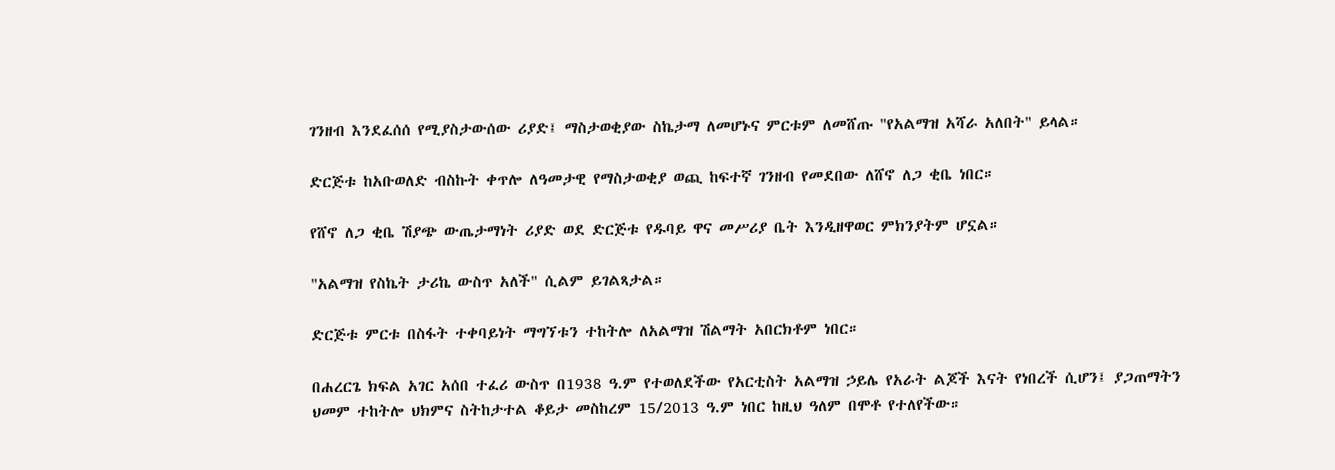ገንዘብ እንደፈሰሰ የሚያስታውሰው ሪያድ፤ ማስታወቂያው ስኬታማ ለመሆኑና ምርቱም ለመሸጡ "የአልማዝ አሻራ አለበት" ይላል።

ድርጅቱ ከአቡወለድ ብስኩት ቀጥሎ ለዓመታዊ የማስታወቂያ ወጪ ከፍተኛ ገንዘብ የመደበው ለሸኖ ለጋ ቂቤ ነበር።

የሸኖ ለጋ ቂቤ ሽያጭ ውጤታማነት ሪያድ ወደ ድርጅቱ የዱባይ ዋና መሥሪያ ቤት እንዲዘዋወር ምክንያትም ሆኗል።

"አልማዝ የስኬት ታሪኬ ውስጥ አለች" ሲልም ይገልጻታል።

ድርጅቱ ምርቱ በስፋት ተቀባይነት ማግኘቱን ተከትሎ ለአልማዝ ሽልማት አበርክቶም ነበር።

በሐረርጌ ክፍል አገር አሰበ ተፈሪ ውስጥ በ1938 ዓ.ም የተወለደችው የአርቲስት አልማዝ ኃይሌ የአራት ልጆች እናት የነበረች ሲሆን፤ ያጋጠማትን ህመም ተከትሎ ህክምና ስትከታተል ቆይታ መስከረም 15/2013 ዓ.ም ነበር ከዚህ ዓለም በሞቶ የተለየችው።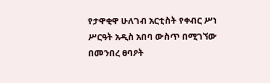የታዋቂዋ ሁለገብ አርቲስት የቀብር ሥነ ሥርዓት አዲስ አበባ ውስጥ በሚገኘው በመንበረ ፀባዖት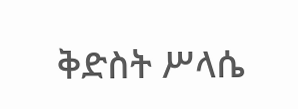ቅድስት ሥላሴ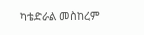ካቴድራል መስከረም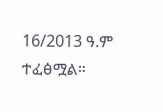16/2013 ዓ.ም ተፈፅሟል።